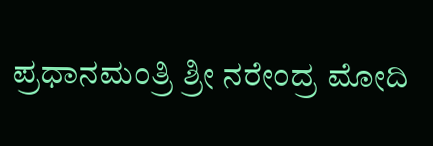ಪ್ರಧಾನಮಂತ್ರಿ ಶ್ರೀ ನರೇಂದ್ರ ಮೋದಿ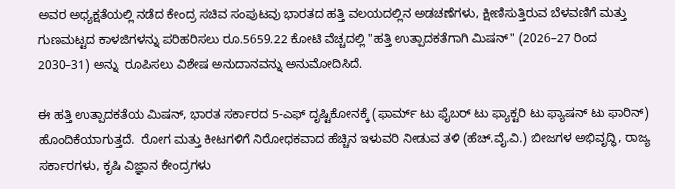ಅವರ ಅಧ್ಯಕ್ಷತೆಯಲ್ಲಿ ನಡೆದ ಕೇಂದ್ರ ಸಚಿವ ಸಂಪುಟವು ಭಾರತದ ಹತ್ತಿ ವಲಯದಲ್ಲಿನ ಅಡಚಣೆಗಳು, ಕ್ಷೀಣಿಸುತ್ತಿರುವ ಬೆಳವಣಿಗೆ ಮತ್ತು ಗುಣಮಟ್ಟದ ಕಾಳಜಿಗಳನ್ನು ಪರಿಹರಿಸಲು ರೂ.5659.22 ಕೋಟಿ ವೆಚ್ಚದಲ್ಲಿ "ಹತ್ತಿ ಉತ್ಪಾದಕತೆಗಾಗಿ ಮಿಷನ್" (2026–27 ರಿಂದ 2030–31) ಅನ್ನು  ರೂಪಿಸಲು ವಿಶೇಷ ಅನುದಾನವನ್ನು ಅನುಮೋದಿಸಿದೆ.

ಈ ಹತ್ತಿ ಉತ್ಪಾದಕತೆಯ ಮಿಷನ್, ಭಾರತ ಸರ್ಕಾರದ 5-ಎಫ್ ದೃಷ್ಟಿಕೋನಕ್ಕೆ (ಫಾರ್ಮ್ ಟು ಫೈಬರ್ ಟು ಫ್ಯಾಕ್ಟರಿ ಟು ಫ್ಯಾಷನ್ ಟು ಫಾರಿನ್) ಹೊಂದಿಕೆಯಾಗುತ್ತದೆ.  ರೋಗ ಮತ್ತು ಕೀಟಗಳಿಗೆ ನಿರೋಧಕವಾದ ಹೆಚ್ಚಿನ ಇಳುವರಿ ನೀಡುವ ತಳಿ (ಹೆಚ್.ವೈ.ವಿ.) ಬೀಜಗಳ ಅಭಿವೃದ್ಧಿ, ರಾಜ್ಯ ಸರ್ಕಾರಗಳು, ಕೃಷಿ ವಿಜ್ಞಾನ ಕೇಂದ್ರಗಳು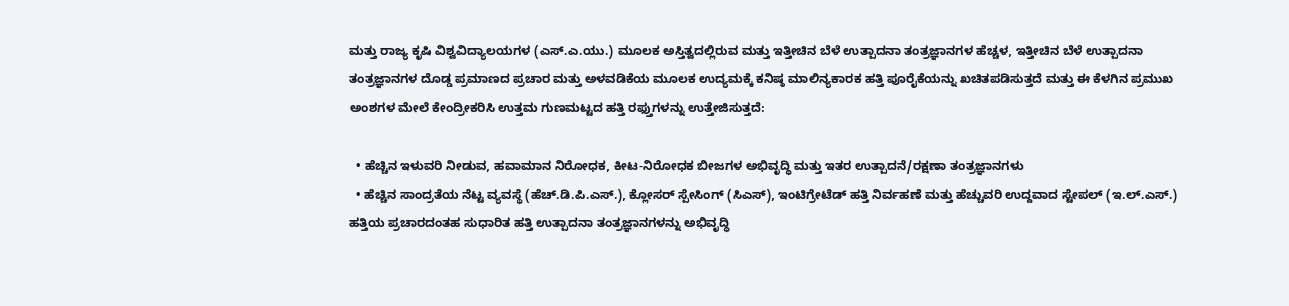ಮತ್ತು ರಾಜ್ಯ ಕೃಷಿ ವಿಶ್ವವಿದ್ಯಾಲಯಗಳ (ಎಸ್.ಎ.ಯು.) ಮೂಲಕ ಅಸ್ತಿತ್ವದಲ್ಲಿರುವ ಮತ್ತು ಇತ್ತೀಚಿನ ಬೆಳೆ ಉತ್ಪಾದನಾ ತಂತ್ರಜ್ಞಾನಗಳ ಹೆಚ್ಚಳ, ಇತ್ತೀಚಿನ ಬೆಳೆ ಉತ್ಪಾದನಾ ತಂತ್ರಜ್ಞಾನಗಳ ದೊಡ್ಡ ಪ್ರಮಾಣದ ಪ್ರಚಾರ ಮತ್ತು ಅಳವಡಿಕೆಯ ಮೂಲಕ ಉದ್ಯಮಕ್ಕೆ ಕನಿಷ್ಠ ಮಾಲಿನ್ಯಕಾರಕ ಹತ್ತಿ ಪೂರೈಕೆಯನ್ನು ಖಚಿತಪಡಿಸುತ್ತದೆ ಮತ್ತು ಈ ಕೆಳಗಿನ ಪ್ರಮುಖ ಅಂಶಗಳ ಮೇಲೆ ಕೇಂದ್ರೀಕರಿಸಿ ಉತ್ತಮ ಗುಣಮಟ್ಟದ ಹತ್ತಿ ರಫ್ತುಗಳನ್ನು ಉತ್ತೇಜಿಸುತ್ತದೆ:

  • ಹೆಚ್ಚಿನ ಇಳುವರಿ ನೀಡುವ, ಹವಾಮಾನ ನಿರೋಧಕ, ಕೀಟ-ನಿರೋಧಕ ಬೀಜಗಳ ಅಭಿವೃದ್ಧಿ ಮತ್ತು ಇತರ ಉತ್ಪಾದನೆ/ರಕ್ಷಣಾ ತಂತ್ರಜ್ಞಾನಗಳು
  • ಹೆಚ್ಚಿನ ಸಾಂದ್ರತೆಯ ನೆಟ್ಟ ವ್ಯವಸ್ಥೆ (ಹೆಚ್.ಡಿ.ಪಿ.ಎಸ್.), ಕ್ಲೋಸರ್ ಸ್ಪೇಸಿಂಗ್ (ಸಿಎಸ್), ಇಂಟಿಗ್ರೇಟೆಡ್ ಹತ್ತಿ ನಿರ್ವಹಣೆ ಮತ್ತು ಹೆಚ್ಚುವರಿ ಉದ್ದವಾದ ಸ್ಟೇಪಲ್ (ಇ.ಲ್.ಎಸ್.) ಹತ್ತಿಯ ಪ್ರಚಾರದಂತಹ ಸುಧಾರಿತ ಹತ್ತಿ ಉತ್ಪಾದನಾ ತಂತ್ರಜ್ಞಾನಗಳನ್ನು ಅಭಿವೃದ್ಧಿ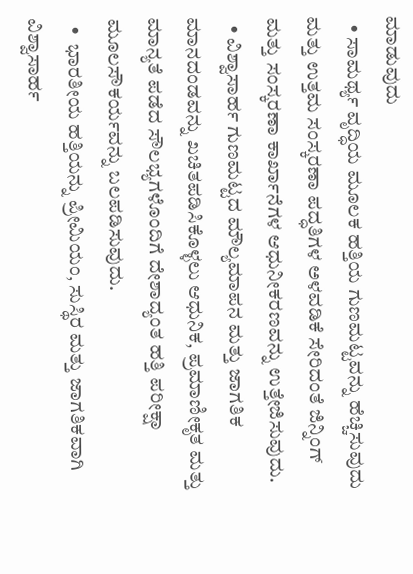ಮಾಡುವುದು
  • ಸಾಮರ್ಥ್ಯ ವೃದ್ಧಿಯ ಮೂಲಕ ಹತ್ತಿಯ ಗುಣಮಟ್ಟವನ್ನು ಹೆಚ್ಚಿಸುವುದು ಮತ್ತು ಉತ್ತಮ ಸಂಸ್ಕರಣಾ ಪದ್ಧತಿಗಳ ಅಳವಡಿಕೆ ಸೇರಿದಂತೆ ಜಿನ್ನಿಂಗ್ ಮತ್ತು ಸಂಸ್ಕರಣಾ ಕಾರ್ಖಾನೆಗಳ ಆಧುನೀಕರಣವನ್ನು ಉತ್ತೇಜಿಸುವುದು.
  • ವಿಶ್ವಾಸಾರ್ಹ ಗುಣಮಟ್ಟದ ಮೌಲ್ಯಮಾಪನ ಮತ್ತು ಜಾಗತಿಕ ಮಾನದಂಡವನ್ನು ಖಚಿತಪಡಿಸಿಕೊಳ್ಳಲು ಆಧುನಿಕ, ಪ್ರಮಾಣೀಕೃತ ಮತ್ತು ಮಾನ್ಯತೆ ಪಡೆದ ಸೌಲಭ್ಯಗಳೊಂದಿಗೆ ದೇಶಾದ್ಯಂತ ಹತ್ತಿ ಪರೀಕ್ಷಾ ಮೂಲಸೌಕರ್ಯವನ್ನು ಬಲಪಡಿಸುವುದು.
  •  ಭಾರತೀಯ ಹತ್ತಿಯನ್ನು ಪ್ರೀಮಿಯಂ, ಸುಸ್ಥಿರ ಮತ್ತು ಜಾಗತಿಕವಾಗಿ ವಿಶ್ವಾಸಾರ್ಹ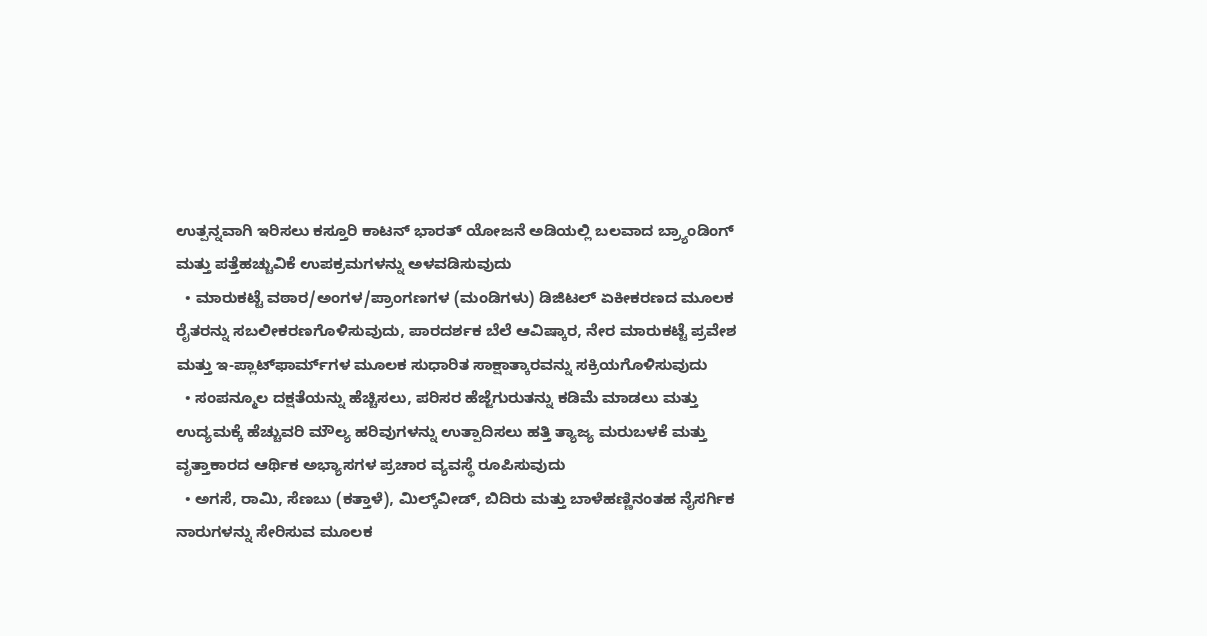ಉತ್ಪನ್ನವಾಗಿ ಇರಿಸಲು ಕಸ್ತೂರಿ ಕಾಟನ್ ಭಾರತ್ ಯೋಜನೆ ಅಡಿಯಲ್ಲಿ ಬಲವಾದ ಬ್ರ್ಯಾಂಡಿಂಗ್ ಮತ್ತು ಪತ್ತೆಹಚ್ಚುವಿಕೆ ಉಪಕ್ರಮಗಳನ್ನು ಅಳವಡಿಸುವುದು
  • ಮಾರುಕಟ್ಟೆ ವಠಾರ/ಅಂಗಳ/ಪ್ರಾಂಗಣಗಳ (ಮಂಡಿಗಳು) ಡಿಜಿಟಲ್ ಏಕೀಕರಣದ ಮೂಲಕ ರೈತರನ್ನು ಸಬಲೀಕರಣಗೊಳಿಸುವುದು, ಪಾರದರ್ಶಕ ಬೆಲೆ ಆವಿಷ್ಕಾರ, ನೇರ ಮಾರುಕಟ್ಟೆ ಪ್ರವೇಶ ಮತ್ತು ಇ-ಪ್ಲಾಟ್‌ಫಾರ್ಮ್‌ಗಳ ಮೂಲಕ ಸುಧಾರಿತ ಸಾಕ್ಷಾತ್ಕಾರವನ್ನು ಸಕ್ರಿಯಗೊಳಿಸುವುದು
  • ಸಂಪನ್ಮೂಲ ದಕ್ಷತೆಯನ್ನು ಹೆಚ್ಚಿಸಲು, ಪರಿಸರ ಹೆಜ್ಜೆಗುರುತನ್ನು ಕಡಿಮೆ ಮಾಡಲು ಮತ್ತು ಉದ್ಯಮಕ್ಕೆ ಹೆಚ್ಚುವರಿ ಮೌಲ್ಯ ಹರಿವುಗಳನ್ನು ಉತ್ಪಾದಿಸಲು ಹತ್ತಿ ತ್ಯಾಜ್ಯ ಮರುಬಳಕೆ ಮತ್ತು ವೃತ್ತಾಕಾರದ ಆರ್ಥಿಕ ಅಭ್ಯಾಸಗಳ ಪ್ರಚಾರ ವ್ಯವಸ್ಥೆ ರೂಪಿಸುವುದು
  • ಅಗಸೆ, ರಾಮಿ, ಸೆಣಬು (ಕತ್ತಾಳೆ), ಮಿಲ್ಕ್‌ವೀಡ್, ಬಿದಿರು ಮತ್ತು ಬಾಳೆಹಣ್ಣಿನಂತಹ ನೈಸರ್ಗಿಕ ನಾರುಗಳನ್ನು ಸೇರಿಸುವ ಮೂಲಕ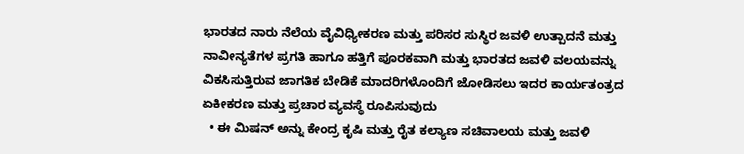ಭಾರತದ ನಾರು ನೆಲೆಯ ವೈವಿಧ್ಯೀಕರಣ ಮತ್ತು ಪರಿಸರ ಸುಸ್ಥಿರ ಜವಳಿ ಉತ್ಪಾದನೆ ಮತ್ತು ನಾವೀನ್ಯತೆಗಳ ಪ್ರಗತಿ ಹಾಗೂ ಹತ್ತಿಗೆ ಪೂರಕವಾಗಿ ಮತ್ತು ಭಾರತದ ಜವಳಿ ವಲಯವನ್ನು ವಿಕಸಿಸುತ್ತಿರುವ ಜಾಗತಿಕ ಬೇಡಿಕೆ ಮಾದರಿಗಳೊಂದಿಗೆ ಜೋಡಿಸಲು ಇದರ ಕಾರ್ಯತಂತ್ರದ ಏಕೀಕರಣ ಮತ್ತು ಪ್ರಚಾರ ವ್ಯವಸ್ಥೆ ರೂಪಿಸುವುದು
  • ಈ ಮಿಷನ್ ಅನ್ನು ಕೇಂದ್ರ ಕೃಷಿ ಮತ್ತು ರೈತ ಕಲ್ಯಾಣ ಸಚಿವಾಲಯ ಮತ್ತು ಜವಳಿ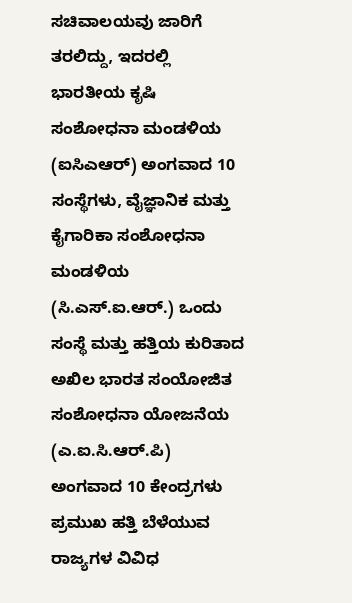ಸಚಿವಾಲಯವು ಜಾರಿಗೆ ತರಲಿದ್ದು, ಇದರಲ್ಲಿ ಭಾರತೀಯ ಕೃಷಿ ಸಂಶೋಧನಾ ಮಂಡಳಿಯ (ಐಸಿಎಆರ್) ಅಂಗವಾದ 10 ಸಂಸ್ಥೆಗಳು, ವೈಜ್ಞಾನಿಕ ಮತ್ತು ಕೈಗಾರಿಕಾ ಸಂಶೋಧನಾ ಮಂಡಳಿಯ (ಸಿ.ಎಸ್.ಐ.ಆರ್.) ಒಂದು ಸಂಸ್ಥೆ ಮತ್ತು ಹತ್ತಿಯ ಕುರಿತಾದ ಅಖಿಲ ಭಾರತ ಸಂಯೋಜಿತ ಸಂಶೋಧನಾ ಯೋಜನೆಯ (ಎ.ಐ.ಸಿ.ಆರ್.ಪಿ) ಅಂಗವಾದ 10 ಕೇಂದ್ರಗಳು ಪ್ರಮುಖ ಹತ್ತಿ ಬೆಳೆಯುವ ರಾಜ್ಯಗಳ ವಿವಿಧ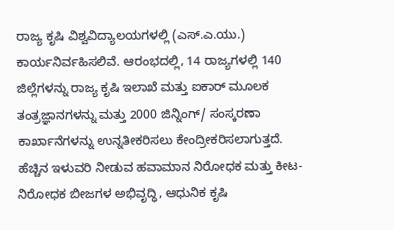ರಾಜ್ಯ ಕೃಷಿ ವಿಶ್ವವಿದ್ಯಾಲಯಗಳಲ್ಲಿ (ಎಸ್.ಎ.ಯು.) ಕಾರ್ಯನಿರ್ವಹಿಸಲಿವೆ. ಆರಂಭದಲ್ಲಿ, 14 ರಾಜ್ಯಗಳಲ್ಲಿ 140 ಜಿಲ್ಲೆಗಳನ್ನು ರಾಜ್ಯ ಕೃಷಿ ಇಲಾಖೆ ಮತ್ತು ಐಕಾರ್ ಮೂಲಕ ತಂತ್ರಜ್ಞಾನಗಳನ್ನು ಮತ್ತು 2000 ಜಿನ್ನಿಂಗ್/ ಸಂಸ್ಕರಣಾ ಕಾರ್ಖಾನೆಗಳನ್ನು ಉನ್ನತೀಕರಿಸಲು ಕೇಂದ್ರೀಕರಿಸಲಾಗುತ್ತದೆ. ಹೆಚ್ಚಿನ ಇಳುವರಿ ನೀಡುವ ಹವಾಮಾನ ನಿರೋಧಕ ಮತ್ತು ಕೀಟ-ನಿರೋಧಕ ಬೀಜಗಳ ಅಭಿವೃದ್ಧಿ, ಆಧುನಿಕ ಕೃಷಿ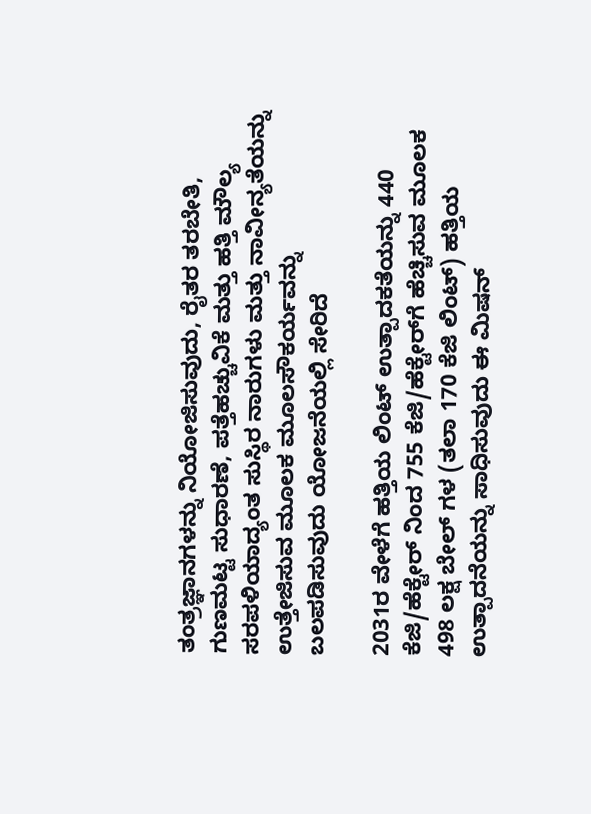ತಂತ್ರಜ್ಞಾನಗಳನ್ನು ನಿಯೋಜಿಸುವುದು, ರೈತರ ತರಬೇತಿ, ಗುಣಮಟ್ಟ ಸುಧಾರಣೆ, ಪತ್ತೆಹಚ್ಚುವಿಕೆ ಮತ್ತು ಹತ್ತಿ ಮೌಲ್ಯ ಸರಪಳಿಯಾದ್ಯಂತ ಸುಸ್ಥಿರ ನಾರುಗಳು ಮತ್ತು ನಾವೀನ್ಯತೆಯನ್ನು ಉತ್ತೇಜಿಸುವ ಮೂಲಕ ಮೂಲಸೌಕರ್ಯವನ್ನು ಬಲಪಡಿಸುವುದು ಯೋಜನೆಯಲ್ಲಿ ಸೇರಿದೆ

2031ರ ವೇಳೆಗೆ ಹತ್ತಿಯ ಲಿಂಟ್ ಉತ್ಪಾದಕತೆಯನ್ನು 440 ಕೆಜಿ/ಹೆಕ್ಟೇರ್ ನಿಂದ 755 ಕೆಜಿ/ಹೆಕ್ಟೇರ್‌ಗೆ ಹೆಚ್ಚಿಸುವ ಮೂಲಕ 498 ಲಕ್ಷ ಬೇಲ್‌ ಗಳ (ತಲಾ 170 ಕೆಜಿ ಲಿಂಟ್) ಹತ್ತಿಯ ಉತ್ಪಾದನೆಯನ್ನು ಸಾಧಿಸುವುದು ಈ ಮಿಷನ್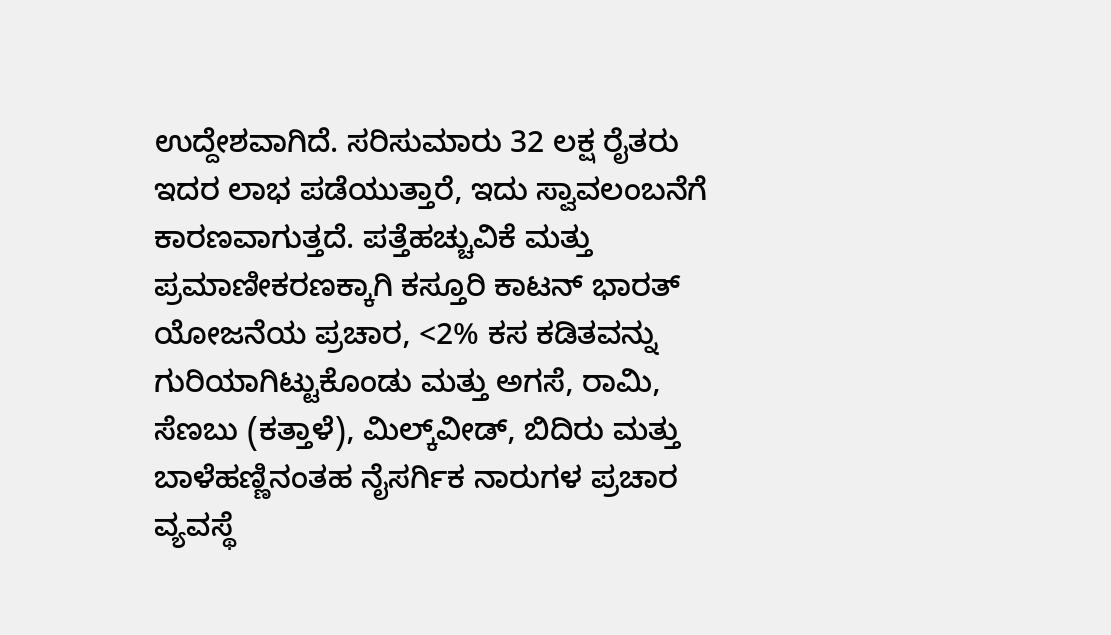ಉದ್ದೇಶವಾಗಿದೆ. ಸರಿಸುಮಾರು 32 ಲಕ್ಷ ರೈತರು ಇದರ ಲಾಭ ಪಡೆಯುತ್ತಾರೆ, ಇದು ಸ್ವಾವಲಂಬನೆಗೆ ಕಾರಣವಾಗುತ್ತದೆ. ಪತ್ತೆಹಚ್ಚುವಿಕೆ ಮತ್ತು ಪ್ರಮಾಣೀಕರಣಕ್ಕಾಗಿ ಕಸ್ತೂರಿ ಕಾಟನ್ ಭಾರತ್‌ ಯೋಜನೆಯ ಪ್ರಚಾರ, <2% ಕಸ ಕಡಿತವನ್ನು ಗುರಿಯಾಗಿಟ್ಟುಕೊಂಡು ಮತ್ತು ಅಗಸೆ, ರಾಮಿ, ಸೆಣಬು (ಕತ್ತಾಳೆ), ಮಿಲ್ಕ್‌ವೀಡ್, ಬಿದಿರು ಮತ್ತು ಬಾಳೆಹಣ್ಣಿನಂತಹ ನೈಸರ್ಗಿಕ ನಾರುಗಳ ಪ್ರಚಾರ ವ್ಯವಸ್ಥೆ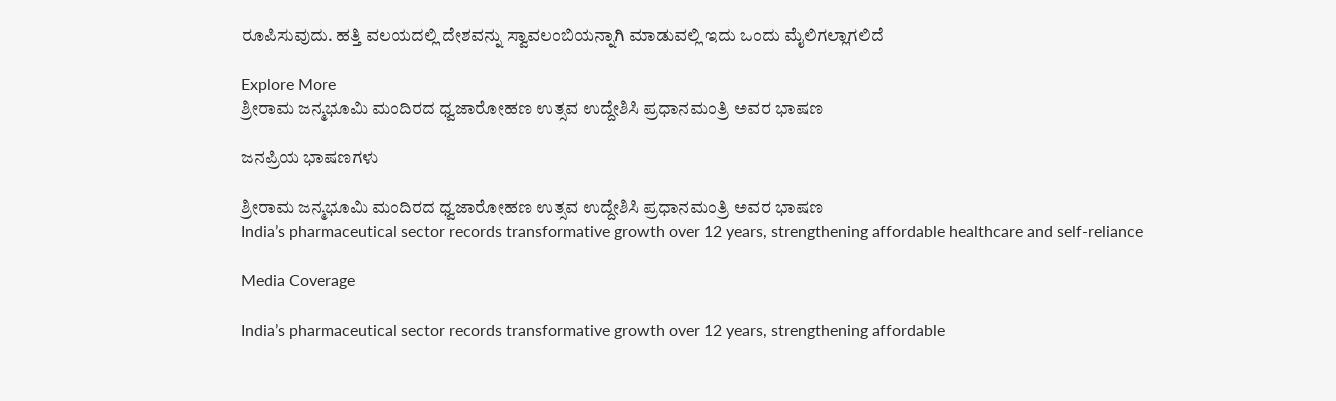ರೂಪಿಸುವುದು. ಹತ್ತಿ ವಲಯದಲ್ಲಿ ದೇಶವನ್ನು ಸ್ವಾವಲಂಬಿಯನ್ನಾಗಿ ಮಾಡುವಲ್ಲಿ ಇದು ಒಂದು ಮೈಲಿಗಲ್ಲಾಗಲಿದೆ

Explore More
ಶ್ರೀರಾಮ ಜನ್ಮಭೂಮಿ ಮಂದಿರದ ಧ್ವಜಾರೋಹಣ ಉತ್ಸವ ಉದ್ದೇಶಿಸಿ ಪ್ರಧಾನಮಂತ್ರಿ ಅವರ ಭಾಷಣ

ಜನಪ್ರಿಯ ಭಾಷಣಗಳು

ಶ್ರೀರಾಮ ಜನ್ಮಭೂಮಿ ಮಂದಿರದ ಧ್ವಜಾರೋಹಣ ಉತ್ಸವ ಉದ್ದೇಶಿಸಿ ಪ್ರಧಾನಮಂತ್ರಿ ಅವರ ಭಾಷಣ
India’s pharmaceutical sector records transformative growth over 12 years, strengthening affordable healthcare and self-reliance

Media Coverage

India’s pharmaceutical sector records transformative growth over 12 years, strengthening affordable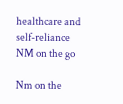healthcare and self-reliance
NM on the go

Nm on the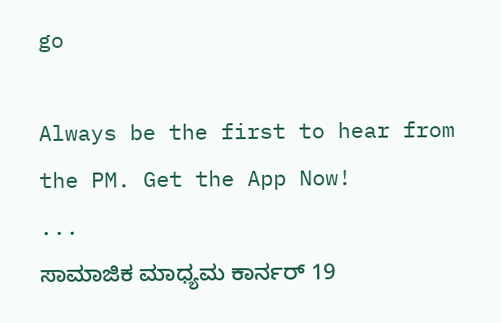go

Always be the first to hear from the PM. Get the App Now!
...
ಸಾಮಾಜಿಕ ಮಾಧ್ಯಮ ಕಾರ್ನರ್ 19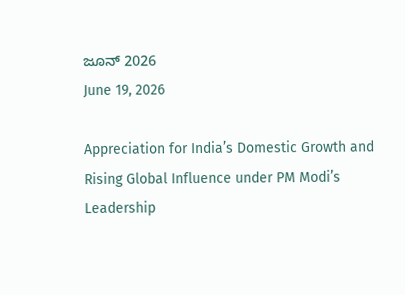ಜೂನ್ 2026
June 19, 2026

Appreciation for India’s Domestic Growth and Rising Global Influence under PM Modi’s Leadership